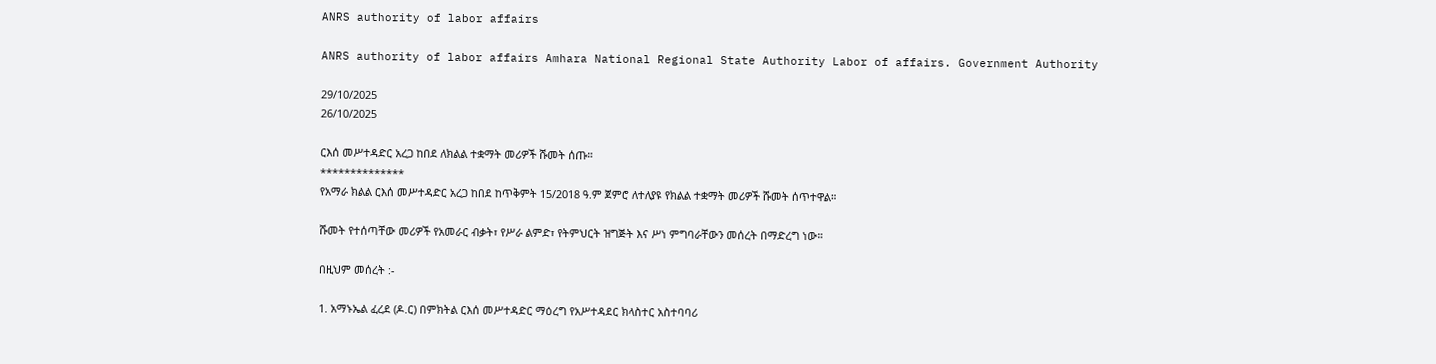ANRS authority of labor affairs

ANRS authority of labor affairs Amhara National Regional State Authority Labor of affairs. Government Authority

29/10/2025
26/10/2025

ርእሰ መሥተዳድር አረጋ ከበደ ለክልል ተቋማት መሪዎች ሹመት ሰጡ።
**************
የአማራ ክልል ርእሰ መሥተዳድር አረጋ ከበደ ከጥቅምት 15/2018 ዓ.ም ጀምሮ ለተለያዩ የክልል ተቋማት መሪዎች ሹመት ሰጥተዋል።

ሹመት የተሰጣቸው መሪዎች የአመራር ብቃት፣ የሥራ ልምድ፣ የትምህርት ዝግጅት እና ሥነ ምግባራቸውን መሰረት በማድረግ ነው።

በዚህም መሰረት :-

1. አማኑኤል ፈረደ (ዶ.ር) በምክትል ርእሰ መሥተዳድር ማዕረግ የአሥተዳደር ክላስተር አስተባባሪ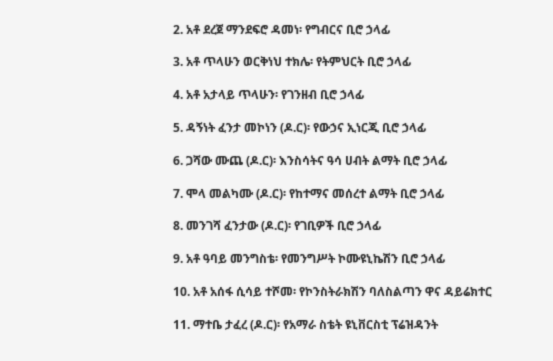2. አቶ ደረጀ ማንደፍሮ ዳመነ፡ የግብርና ቢሮ ኃላፊ

3. አቶ ጥላሁን ወርቅነህ ተክሌ፡ የትምህርት ቢሮ ኃላፊ

4. አቶ አታላይ ጥላሁን፡ የገንዘብ ቢሮ ኃላፊ

5. ዳኝነት ፈንታ መኮነን (ዶ.ር)፡ የውኃና ኢነርጂ ቢሮ ኃላፊ

6. ጋሻው ሙጨ (ዶ.ር)፡ እንስሳትና ዓሳ ሀብት ልማት ቢሮ ኃላፊ

7. ሞላ መልካሙ (ዶ.ር)፡ የከተማና መሰረተ ልማት ቢሮ ኃላፊ

8. መንገሻ ፈንታው (ዶ.ር)፡ የገቢዎች ቢሮ ኃላፊ

9. አቶ ዓባይ መንግስቴ፡ የመንግሥት ኮሙዩኒኬሽን ቢሮ ኃላፊ

10. አቶ አሰፋ ሲሳይ ተሾመ፡ የኮንስትራክሽን ባለስልጣን ዋና ዳይሬክተር

11. ማተቤ ታፈረ (ዶ.ር)፡ የአማራ ስቴት ዩኒቨርስቲ ፕሬዝዳንት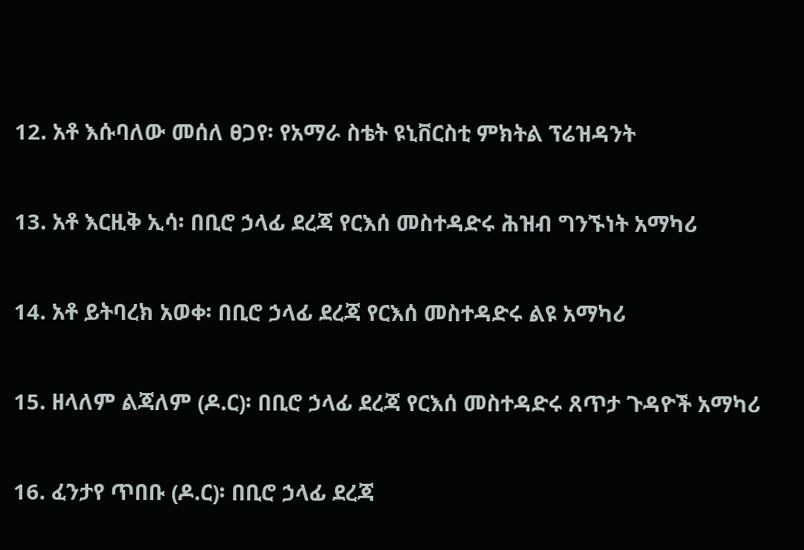12. አቶ እሱባለው መሰለ ፀጋየ፡ የአማራ ስቴት ዩኒቨርስቲ ምክትል ፕሬዝዳንት

13. አቶ እርዚቅ ኢሳ፡ በቢሮ ኃላፊ ደረጃ የርእሰ መስተዳድሩ ሕዝብ ግንኙነት አማካሪ

14. አቶ ይትባረክ አወቀ፡ በቢሮ ኃላፊ ደረጃ የርእሰ መስተዳድሩ ልዩ አማካሪ

15. ዘላለም ልጃለም (ዶ.ር)፡ በቢሮ ኃላፊ ደረጃ የርእሰ መስተዳድሩ ጸጥታ ጉዳዮች አማካሪ

16. ፈንታየ ጥበቡ (ዶ.ር)፡ በቢሮ ኃላፊ ደረጃ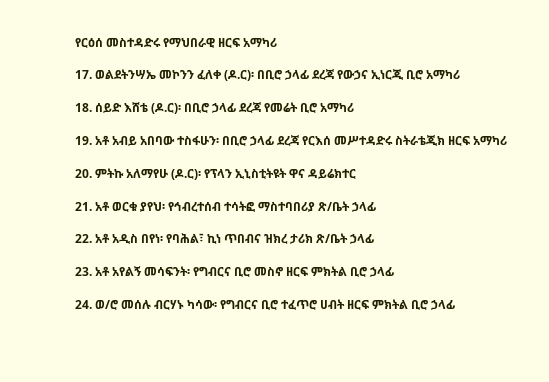የርዕሰ መስተዳድሩ የማህበራዊ ዘርፍ አማካሪ

17. ወልደትንሣኤ መኮንን ፈለቀ (ዶ.ር)፡ በቢሮ ኃላፊ ደረጃ የውኃና ኢነርጂ ቢሮ አማካሪ

18. ሰይድ እሸቴ (ዶ.ር)፡ በቢሮ ኃላፊ ደረጃ የመሬት ቢሮ አማካሪ

19. አቶ አብይ አበባው ተስፋሁን፡ በቢሮ ኃላፊ ደረጃ የርእሰ መሥተዳድሩ ስትራቴጂክ ዘርፍ አማካሪ

20. ምትኩ አለማየሁ (ዶ.ር)፡ የፕላን ኢኒስቲትዩት ዋና ዳይሬክተር

21. አቶ ወርቁ ያየህ፡ የኅብረተሰብ ተሳትፎ ማስተባበሪያ ጽ/ቤት ኃላፊ

22. አቶ አዲስ በየነ፡ የባሕል፣ ኪነ ጥበብና ዝክረ ታሪክ ጽ/ቤት ኃላፊ

23. አቶ አየልኝ መሳፍንት፡ የግብርና ቢሮ መስኖ ዘርፍ ምክትል ቢሮ ኃላፊ

24. ወ/ሮ መሰሉ ብርሃኑ ካሳው፡ የግብርና ቢሮ ተፈጥሮ ሀብት ዘርፍ ምክትል ቢሮ ኃላፊ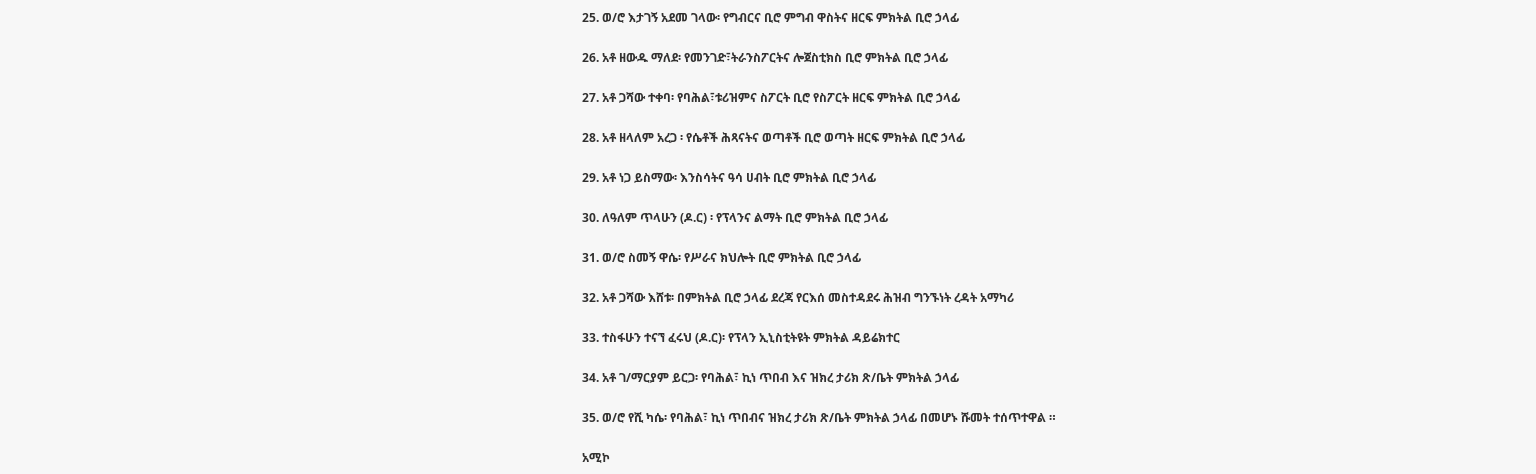25. ወ/ሮ እታገኝ አደመ ገላው፡ የግብርና ቢሮ ምግብ ዋስትና ዘርፍ ምክትል ቢሮ ኃላፊ

26. አቶ ዘውዱ ማለደ፡ የመንገድ፣ትራንስፖርትና ሎጀስቲክስ ቢሮ ምክትል ቢሮ ኃላፊ

27. አቶ ጋሻው ተቀባ፡ የባሕል፣ቱሪዝምና ስፖርት ቢሮ የስፖርት ዘርፍ ምክትል ቢሮ ኃላፊ

28. አቶ ዘላለም አረጋ ፡ የሴቶች ሕጻናትና ወጣቶች ቢሮ ወጣት ዘርፍ ምክትል ቢሮ ኃላፊ

29. አቶ ነጋ ይስማው፡ እንስሳትና ዓሳ ሀብት ቢሮ ምክትል ቢሮ ኃላፊ

30. ለዓለም ጥላሁን (ዶ.ር) ፡ የፕላንና ልማት ቢሮ ምክትል ቢሮ ኃላፊ

31. ወ/ሮ ስመኝ ዋሴ፡ የሥራና ክህሎት ቢሮ ምክትል ቢሮ ኃላፊ

32. አቶ ጋሻው እሸቱ፡ በምክትል ቢሮ ኃላፊ ደረጃ የርእሰ መስተዳደሩ ሕዝብ ግንኙነት ረዳት አማካሪ

33. ተስፋሁን ተናኘ ፈሩህ (ዶ.ር)፡ የፕላን ኢኒስቲትዩት ምክትል ዳይሬክተር

34. አቶ ገ/ማርያም ይርጋ፡ የባሕል፣ ኪነ ጥበብ እና ዝክረ ታሪክ ጽ/ቤት ምክትል ኃላፊ

35. ወ/ሮ የሺ ካሴ፡ የባሕል፣ ኪነ ጥበብና ዝክረ ታሪክ ጽ/ቤት ምክትል ኃላፊ በመሆኑ ሹመት ተሰጥተዋል ።

አሚኮ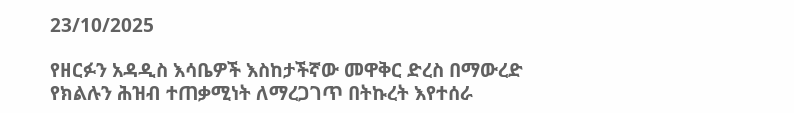23/10/2025

የዘርፉን አዳዲስ እሳቤዎች እስከታችኛው መዋቅር ድረስ በማውረድ የክልሉን ሕዝብ ተጠቃሚነት ለማረጋገጥ በትኩረት እየተሰራ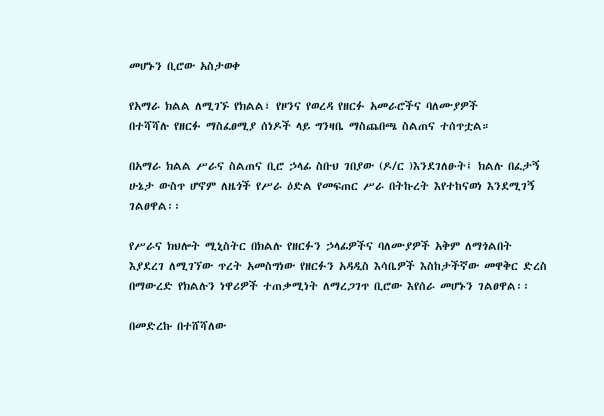መሆኑን ቢሮው አስታወቀ

የአማራ ክልል ለሚገኙ የክልል፣ የዞንና የወረዳ የዘርፉ አመራሮችና ባለሙያዎች
በተሻሻሉ የዘርፉ ማስፈፀሚያ ሰነዶች ላይ ግንዛቤ ማስጨበጫ ስልጠና ተሰጥቷል።

በአማራ ክልል ሥራና ስልጠና ቢሮ ኃላፊ ስቡህ ገበያው (ዶ/ር )እንደገለፁት፤ ክልሉ በፈታኝ ሁኔታ ውስጥ ሆኖም ለዜጎች የሥራ ዕድል የመፍጠር ሥራ በትኩረት እየተከናወነ እንደሚገኝ ገልፀዋል፡፡

የሥራና ክህሎት ሚኒስትር በክልሉ የዘርፉን ኃላፊዎችና ባለሙያዎች አቅም ለማጎልበት እያደረገ ለሚገኘው ጥረት አመስግነው የዘርፉን አዳዲስ እሳቤዎች እስከታችኛው መዋቅር ድረስ በማውረድ የክልሉን ነዋሪዎች ተጠቃሚነት ለማረጋገጥ ቢሮው እየሰራ መሆኑን ገልፀዋል፡፡

በመድረኩ በተሸሻለው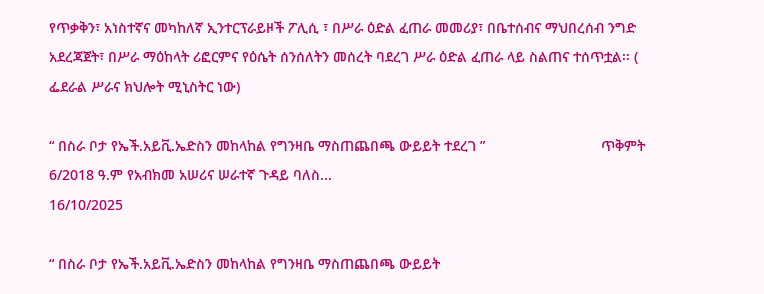የጥቃቅን፣ አነስተኛና መካከለኛ ኢንተርፕራይዞች ፖሊሲ ፣ በሥራ ዕድል ፈጠራ መመሪያ፣ በቤተሰብና ማህበረሰብ ንግድ አደረጃጀት፣ በሥራ ማዕከላት ሪፎርምና የዕሴት ሰንሰለትን መሰረት ባደረገ ሥራ ዕድል ፈጠራ ላይ ስልጠና ተሰጥቷል፡፡ ( ፌደራል ሥራና ክህሎት ሚኒስትር ነው)

“ በስራ ቦታ የኤች.አይቪ.ኤድስን መከላከል የግንዛቤ ማስጠጨበጫ ውይይት ተደረገ ”                             ጥቅምት 6/2018 ዓ.ም የአብክመ አሠሪና ሠራተኛ ጉዳይ ባለስ...
16/10/2025

“ በስራ ቦታ የኤች.አይቪ.ኤድስን መከላከል የግንዛቤ ማስጠጨበጫ ውይይት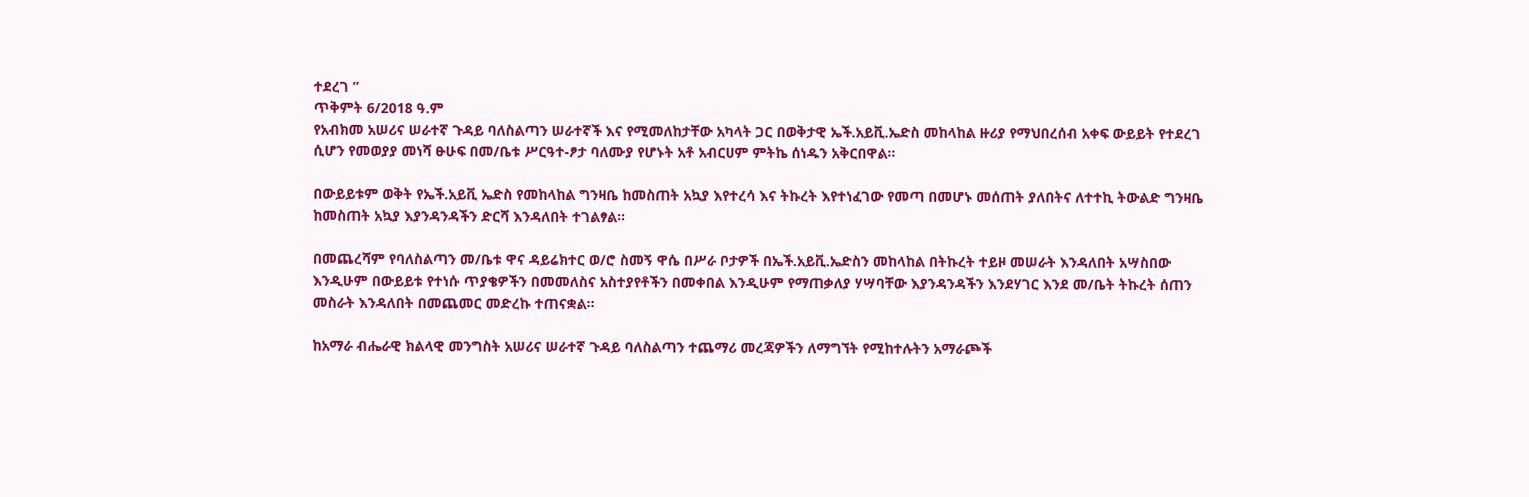ተደረገ ”
ጥቅምት 6/2018 ዓ.ም
የአብክመ አሠሪና ሠራተኛ ጉዳይ ባለስልጣን ሠራተኛች እና የሚመለከታቸው አካላት ጋር በወቅታዊ ኤች.አይቪ.ኤድስ መከላከል ዙሪያ የማህበረሰብ አቀፍ ውይይት የተደረገ ሲሆን የመወያያ መነሻ ፁሁፍ በመ/ቤቱ ሥርዓተ-ፆታ ባለሙያ የሆኑት አቶ አብርሀም ምትኬ ሰነዱን አቅርበዋል፡፡

በውይይቱም ወቅት የኤች.አይቪ ኤድስ የመከላከል ግንዛቤ ከመስጠት አኳያ እየተረሳ እና ትኩረት እየተነፈገው የመጣ በመሆኑ መሰጠት ያለበትና ለተተኪ ትውልድ ግንዛቤ ከመስጠት አኳያ እያንዳንዳችን ድርሻ እንዳለበት ተገልፃል፡፡

በመጨረሻም የባለስልጣን መ/ቤቱ ዋና ዳይሬክተር ወ/ሮ ስመኝ ዋሴ በሥራ ቦታዎች በኤች.አይቪ.ኤድስን መከላከል በትኩረት ተይዞ መሠራት እንዳለበት አሣስበው እንዲሁም በውይይቱ የተነሱ ጥያቄዎችን በመመለስና አስተያየቶችን በመቀበል እንዲሁም የማጠቃለያ ሃሣባቸው እያንዳንዳችን እንደሃገር እንደ መ/ቤት ትኩረት ሰጠን መስራት እንዳለበት በመጨመር መድረኩ ተጠናቋል፡፡

ከአማራ ብሔራዊ ክልላዊ መንግስት አሠሪና ሠራተኛ ጉዳይ ባለስልጣን ተጨማሪ መረጃዎችን ለማግኘት የሚከተሉትን አማራጮች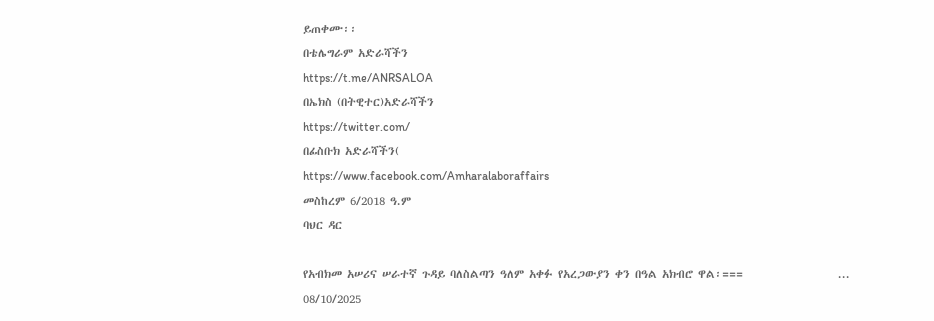ይጠቀሙ፡፡
በቴሌግራም አድራሻችን
https://t.me/ANRSALOA
በኤክስ (በትዊተር)አድራሻችን
https://twitter.com/
በፊስቡክ አድራሻችን(
https://www.facebook.com/Amharalaboraffairs
መስከረም 6/2018 ዓ.ም
ባህር ዳር

የአብክመ አሠሪና ሠራተኛ ጉዳይ ባለስልጣን ዓለም አቀፉ የአረጋውያን ቀን በዓል አክብሮ ዋል፡===                   ...
08/10/2025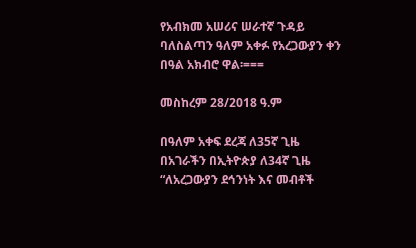የአብክመ አሠሪና ሠራተኛ ጉዳይ ባለስልጣን ዓለም አቀፉ የአረጋውያን ቀን በዓል አክብሮ ዋል፡===

መስከረም 28/2018 ዓ.ም

በዓለም አቀፍ ደረጃ ለ35ኛ ጊዜ በአገራችን በኢትዮጵያ ለ34ኛ ጊዜ “ለአረጋውያን ደኅንነት እና መብቶች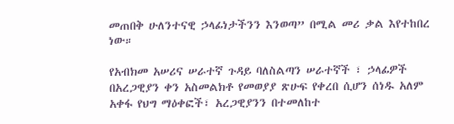መጠበቅ ሁለንተናዊ ኃላፊነታችንን እንወጣ” በሚል መሪ ቃል እየተከበረ ነው።

የአብክመ አሠሪና ሠራተኛ ጉዳይ ባለስልጣን ሠራተኛች ፣ ኃላፊዎች በአረጋዊያን ቀን አስመልክቶ የመወያያ ጽሁፍ የቀረበ ሲሆን ሰነዱ አለም አቀፋ የህግ ማዕቀፎች፣ አረጋዊያንን በተመለከተ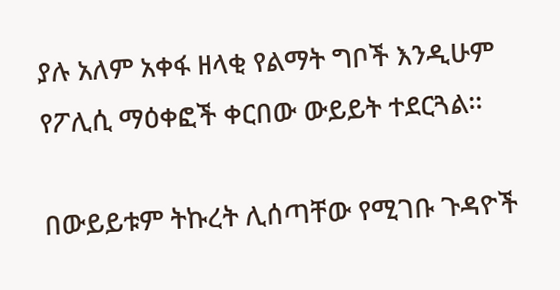ያሉ አለም አቀፋ ዘላቂ የልማት ግቦች እንዲሁም የፖሊሲ ማዕቀፎች ቀርበው ውይይት ተደርጓል፡፡

በውይይቱም ትኩረት ሊሰጣቸው የሚገቡ ጉዳዮች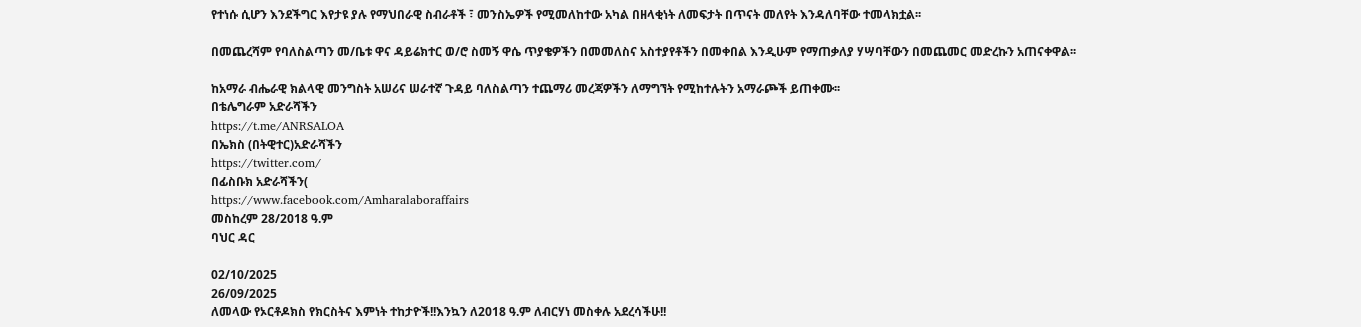የተነሱ ሲሆን እንደችግር እየታዩ ያሉ የማህበራዊ ስብራቶች ፣ መንስኤዎች የሚመለከተው አካል በዘላቂነት ለመፍታት በጥናት መለየት እንዳለባቸው ተመላክቷል፡፡

በመጨረሻም የባለስልጣን መ/ቤቱ ዋና ዳይሬክተር ወ/ሮ ስመኝ ዋሴ ጥያቄዎችን በመመለስና አስተያየቶችን በመቀበል እንዲሁም የማጠቃለያ ሃሣባቸውን በመጨመር መድረኩን አጠናቀዋል፡፡

ከአማራ ብሔራዊ ክልላዊ መንግስት አሠሪና ሠራተኛ ጉዳይ ባለስልጣን ተጨማሪ መረጃዎችን ለማግኘት የሚከተሉትን አማራጮች ይጠቀሙ፡፡
በቴሌግራም አድራሻችን
https://t.me/ANRSALOA
በኤክስ (በትዊተር)አድራሻችን
https://twitter.com/
በፊስቡክ አድራሻችን(
https://www.facebook.com/Amharalaboraffairs
መስከረም 28/2018 ዓ.ም
ባህር ዳር

02/10/2025
26/09/2025
ለመላው የኦርቶዶክስ የክርስትና እምነት ተከታዮች!!እንኳን ለ2018 ዓ.ም ለብርሃነ መስቀሉ አደረሳችሁ!!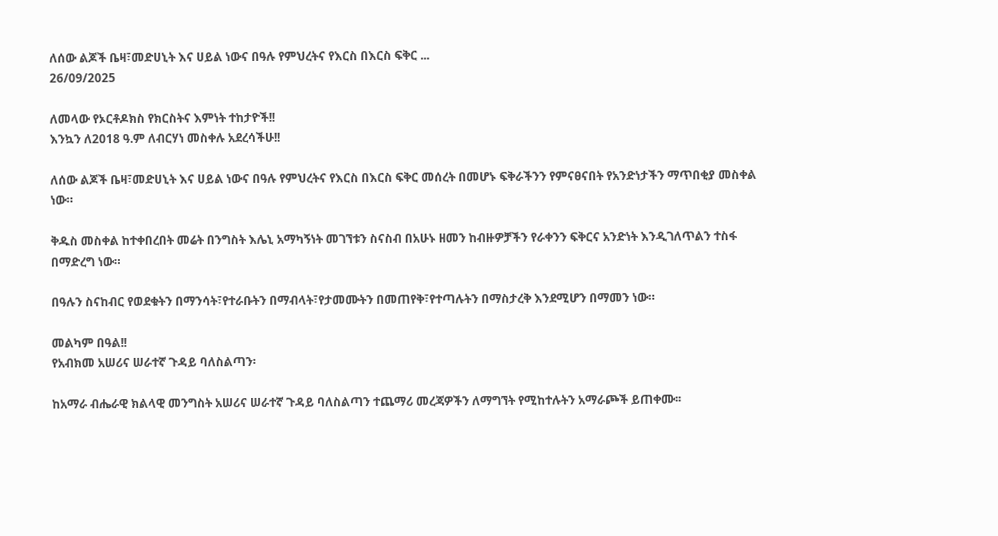ለሰው ልጆች ቤዛ፣መድሀኒት እና ሀይል ነውና በዓሉ የምህረትና የእርስ በእርስ ፍቅር ...
26/09/2025

ለመላው የኦርቶዶክስ የክርስትና እምነት ተከታዮች!!
እንኳን ለ2018 ዓ.ም ለብርሃነ መስቀሉ አደረሳችሁ!!

ለሰው ልጆች ቤዛ፣መድሀኒት እና ሀይል ነውና በዓሉ የምህረትና የእርስ በእርስ ፍቅር መሰረት በመሆኑ ፍቅራችንን የምናፀናበት የአንድነታችን ማጥበቂያ መስቀል ነው።

ቅዱስ መስቀል ከተቀበረበት መሬት በንግስት እሌኒ አማካኝነት መገኘቱን ስናስብ በአሁኑ ዘመን ከብዙዎቻችን የራቀንን ፍቅርና አንድነት እንዲገለጥልን ተስፋ በማድረግ ነው።

በዓሉን ስናከብር የወደቁትን በማንሳት፣የተራቡትን በማብላት፣የታመሙትን በመጠየቅ፣የተጣሉትን በማስታረቅ እንደሚሆን በማመን ነው።

መልካም በዓል!!
የአብክመ አሠሪና ሠራተኛ ጉዳይ ባለስልጣን፡

ከአማራ ብሔራዊ ክልላዊ መንግስት አሠሪና ሠራተኛ ጉዳይ ባለስልጣን ተጨማሪ መረጃዎችን ለማግኘት የሚከተሉትን አማራጮች ይጠቀሙ፡፡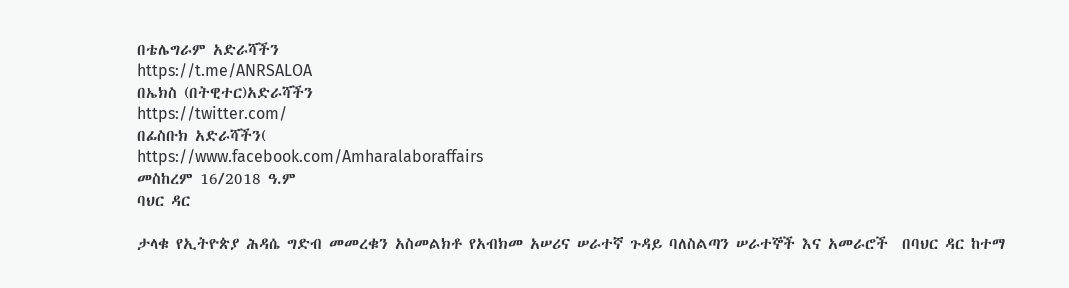በቴሌግራም አድራሻችን
https://t.me/ANRSALOA
በኤክስ (በትዊተር)አድራሻችን
https://twitter.com/
በፊስቡክ አድራሻችን(
https://www.facebook.com/Amharalaboraffairs
መስከረም 16/2018 ዓ.ም
ባህር ዳር

ታላቁ የኢትዮጵያ ሕዳሴ ግድብ መመረቁን አስመልክቶ የአብክመ አሠሪና ሠራተኛ ጉዳይ ባለስልጣን ሠራተኞች እና አመራሮች  በባህር ዳር ከተማ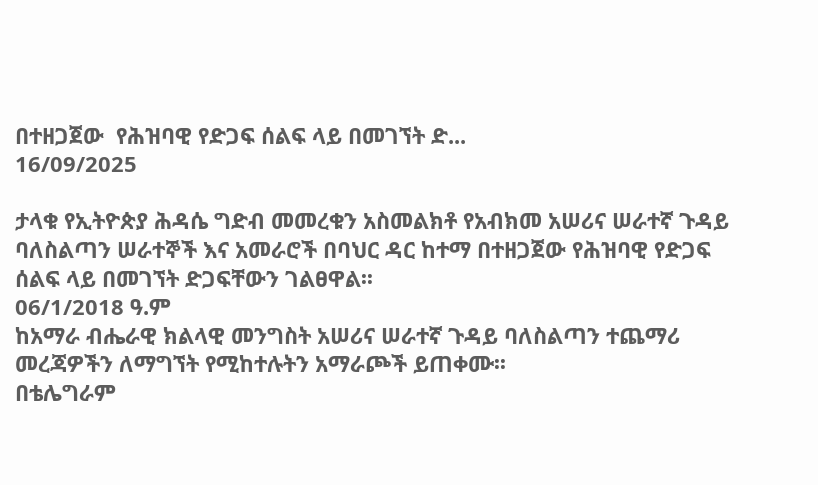በተዘጋጀው  የሕዝባዊ የድጋፍ ሰልፍ ላይ በመገኘት ድ...
16/09/2025

ታላቁ የኢትዮጵያ ሕዳሴ ግድብ መመረቁን አስመልክቶ የአብክመ አሠሪና ሠራተኛ ጉዳይ ባለስልጣን ሠራተኞች እና አመራሮች በባህር ዳር ከተማ በተዘጋጀው የሕዝባዊ የድጋፍ ሰልፍ ላይ በመገኘት ድጋፍቸውን ገልፀዋል፡፡
06/1/2018 ዓ.ም
ከአማራ ብሔራዊ ክልላዊ መንግስት አሠሪና ሠራተኛ ጉዳይ ባለስልጣን ተጨማሪ መረጃዎችን ለማግኘት የሚከተሉትን አማራጮች ይጠቀሙ፡፡
በቴሌግራም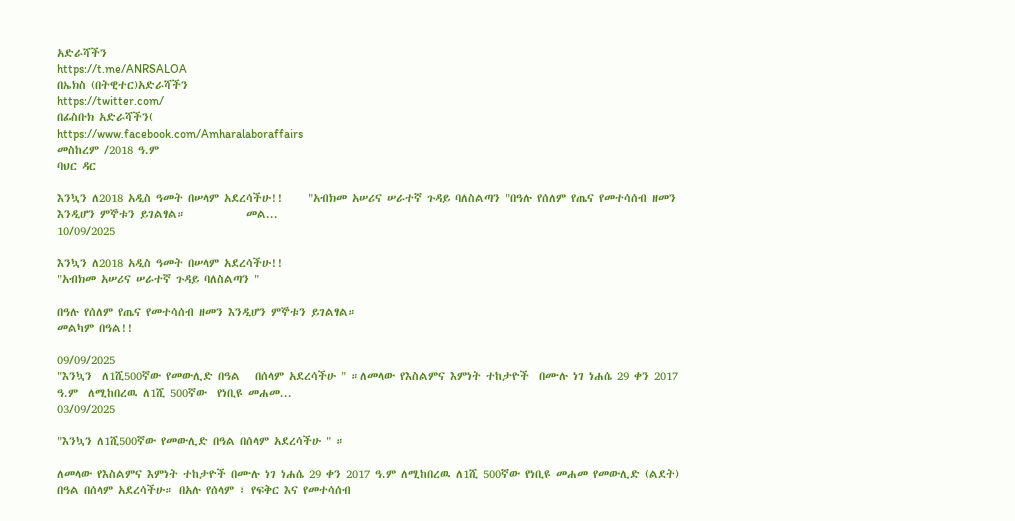አድራሻችን
https://t.me/ANRSALOA
በኤክስ (በትዊተር)አድራሻችን
https://twitter.com/
በፊስቡክ አድራሻችን(
https://www.facebook.com/Amharalaboraffairs
መስከረም /2018 ዓ.ም
ባህር ዳር

እንኳን ለ2018 አዲስ ዓመት በሠላም አደረሳችሁ!!     "አብክመ አሠሪና ሠራተኛ ጉዳይ ባለስልጣን "በዓሉ የሰለም የጤና የመተሳሰብ ዘመን እንዲሆን ምኞቱን ይገልፃል።            መል...
10/09/2025

እንኳን ለ2018 አዲስ ዓመት በሠላም አደረሳችሁ!!
"አብክመ አሠሪና ሠራተኛ ጉዳይ ባለስልጣን "

በዓሉ የሰለም የጤና የመተሳሰብ ዘመን እንዲሆን ምኞቱን ይገልፃል።
መልካም በዓል!!

09/09/2025
"እንኳን  ለ1ሺ500ኛው የመውሊድ በዓል   በሰላም አደረሳችሁ " ።ለመላው የእስልምና እምነት ተከታዮች  በሙሉ ነገ ነሐሴ 29 ቀን 2017 ዓ.ም  ለሚከበረዉ ለ1ሺ 500ኛው  የነቢዩ መሐመ...
03/09/2025

"እንኳን ለ1ሺ500ኛው የመውሊድ በዓል በሰላም አደረሳችሁ " ።

ለመላው የእስልምና እምነት ተከታዮች በሙሉ ነገ ነሐሴ 29 ቀን 2017 ዓ.ም ለሚከበረዉ ለ1ሺ 500ኛው የነቢዩ መሐመ የመውሊድ (ልደት) በዓል በሰላም አደረሳችሁ። በአሉ የሰላም ፣ የፍቅር እና የመተሳሰብ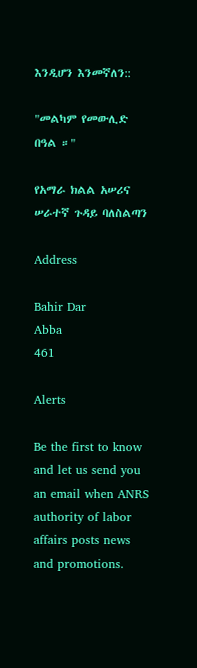እንዲሆን እንመኛለን::

"መልካም የመውሊድ በዓል ።"

የአማራ ክልል አሠሪና ሠራተኛ ጉዳይ ባለስልጣን

Address

Bahir Dar
Abba
461

Alerts

Be the first to know and let us send you an email when ANRS authority of labor affairs posts news and promotions.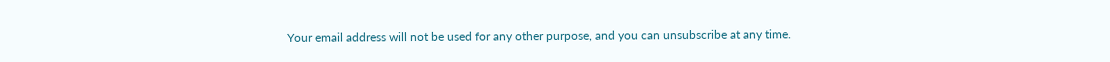Your email address will not be used for any other purpose, and you can unsubscribe at any time.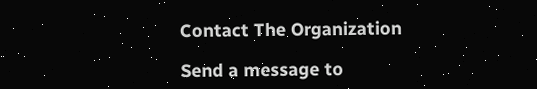Contact The Organization

Send a message to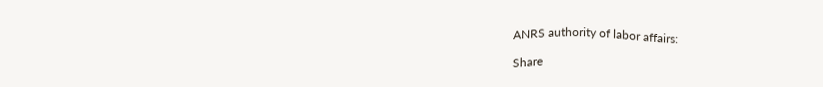ANRS authority of labor affairs:

Share